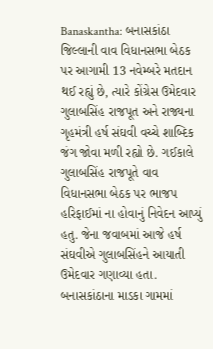Banaskantha: બનાસકાંઠા જિલ્લાની વાવ વિધાનસભા બેઠક પર આગામી 13 નવેમ્બરે મતદાન થઈ રહ્યું છે, ત્યારે કોંગ્રેસ ઉમેદવાર ગુલાબસિંહ રાજપૂત અને રાજ્યના ગૃહમંત્રી હર્ષ સંઘવી વચ્ચે શાબ્દિક જંગ જોવા મળી રહ્યો છે. ગઈકાલે ગુલાબસિંહ રાજપૂતે વાવ વિધાનસભા બેઠક પર ભાજપ હરિફાઈમાં ના હોવાનું નિવેદન આપ્યું હતુ. જેના જવાબમાં આજે હર્ષ સંઘવીએ ગુલાબસિંહને આયાતી ઉમેદવાર ગણાવ્યા હતા.
બનાસકાંઠાના માડકા ગામમાં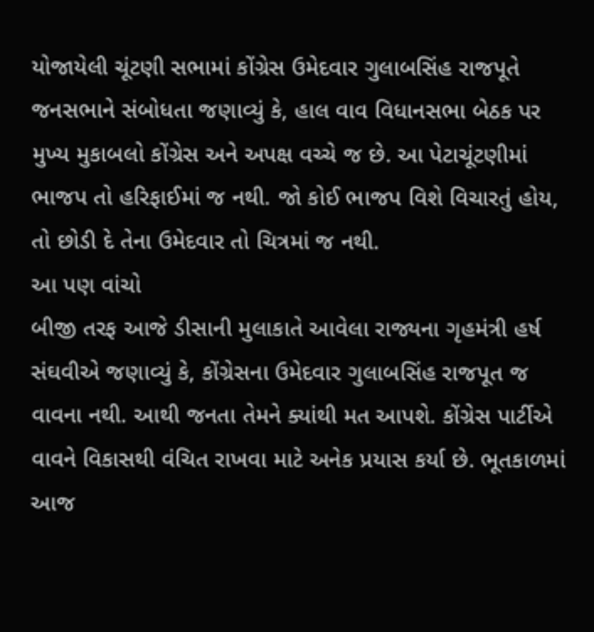યોજાયેલી ચૂંટણી સભામાં કોંગ્રેસ ઉમેદવાર ગુલાબસિંહ રાજપૂતે જનસભાને સંબોધતા જણાવ્યું કે, હાલ વાવ વિધાનસભા બેઠક પર મુખ્ય મુકાબલો કોંગ્રેસ અને અપક્ષ વચ્ચે જ છે. આ પેટાચૂંટણીમાં ભાજપ તો હરિફાઈમાં જ નથી. જો કોઈ ભાજપ વિશે વિચારતું હોય, તો છોડી દે તેના ઉમેદવાર તો ચિત્રમાં જ નથી.
આ પણ વાંચો
બીજી તરફ આજે ડીસાની મુલાકાતે આવેલા રાજ્યના ગૃહમંત્રી હર્ષ સંઘવીએ જણાવ્યું કે, કોંગ્રેસના ઉમેદવાર ગુલાબસિંહ રાજપૂત જ વાવના નથી. આથી જનતા તેમને ક્યાંથી મત આપશે. કોંગ્રેસ પાર્ટીએ વાવને વિકાસથી વંચિત રાખવા માટે અનેક પ્રયાસ કર્યા છે. ભૂતકાળમાં આજ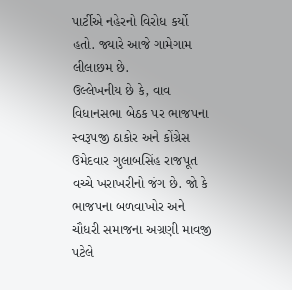પાર્ટીએ નહેરનો વિરોધ કર્યો હતો. જ્યારે આજે ગામેગામ લીલાછમ છે.
ઉલ્લેખનીય છે કે, વાવ વિધાનસભા બેઠક પર ભાજપના સ્વરૂપજી ઠાકોર અને કોંગ્રેસ ઉમેદવાર ગુલાબસિંહ રાજપૂત વચ્ચે ખરાખરીનો જંગ છે. જો કે ભાજપના બળવાખોર અને ચૌધરી સમાજના અગ્રણી માવજી પટેલે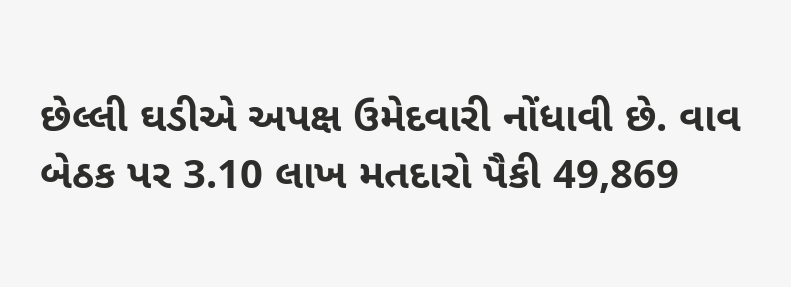છેલ્લી ઘડીએ અપક્ષ ઉમેદવારી નોંધાવી છે. વાવ બેઠક પર 3.10 લાખ મતદારો પૈકી 49,869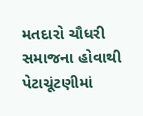મતદારો ચૌધરી સમાજના હોવાથી પેટાચૂંટણીમાં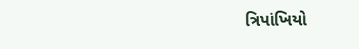ત્રિપાંખિયો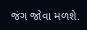જંગ જોવા મળશે.